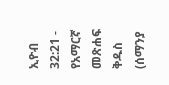ኢዮብ 32:21 - የአማርኛ መጽሐፍ ቅዱስ (ሰማንያ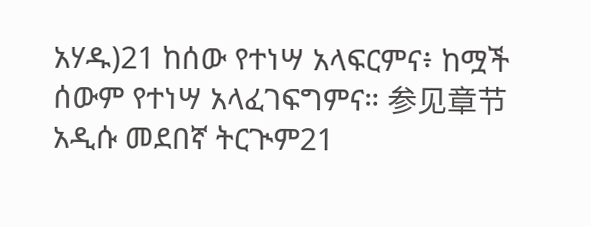አሃዱ)21 ከሰው የተነሣ አላፍርምና፥ ከሟች ሰውም የተነሣ አላፈገፍግምና። 参见章节አዲሱ መደበኛ ትርጒም21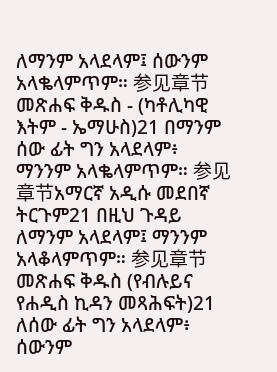ለማንም አላደላም፤ ሰውንም አላቈላምጥም። 参见章节መጽሐፍ ቅዱስ - (ካቶሊካዊ እትም - ኤማሁስ)21 በማንም ሰው ፊት ግን አላደላም፥ ማንንም አላቈላምጥም። 参见章节አማርኛ አዲሱ መደበኛ ትርጉም21 በዚህ ጉዳይ ለማንም አላደላም፤ ማንንም አላቆላምጥም። 参见章节መጽሐፍ ቅዱስ (የብሉይና የሐዲስ ኪዳን መጻሕፍት)21 ለሰው ፊት ግን አላደላም፥ ሰውንም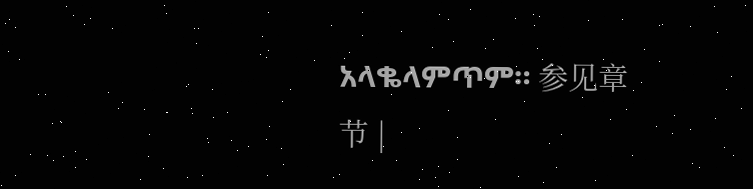አላቈላምጥም። 参见章节 |